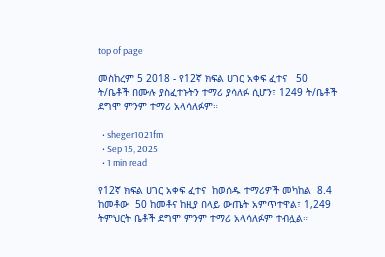top of page

መስከረም 5 2018 - የ12ኛ ክፍል ሀገር አቀፍ ፈተና   50 ት/ቤቶች በሙሉ ያስፈተኑትን ተማሪ ያሳለፉ ሲሆን፣ 1249 ት/ቤቶች ደግሞ ምንም ተማሪ አላሳለፉም።

  • sheger1021fm
  • Sep 15, 2025
  • 1 min read

የ12ኛ ክፍል ሀገር አቀፍ ፈተና  ከወሰዱ ተማሪዎች መካከል  8.4  ከመቶው  50 ከመቶና ከዚያ በላይ ውጤት አምጥተዋል፣ 1,249 ትምህርት ቤቶች ደግሞ ምንም ተማሪ አላሳለፉም ተብሏል።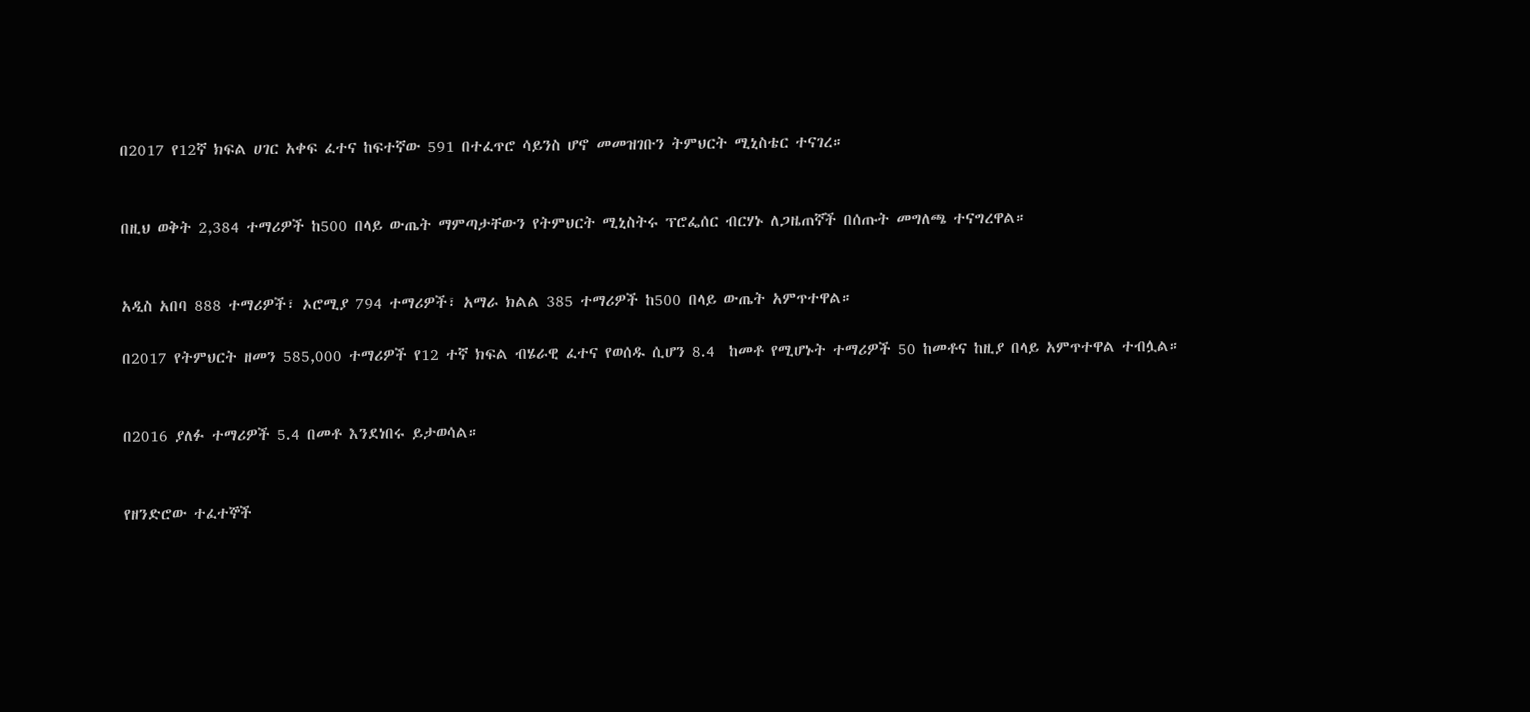በ2017 የ12ኛ ክፍል ሀገር አቀፍ ፈተና ከፍተኛው 591 በተፈጥሮ ሳይንስ ሆኖ መመዝገቡን ትምህርት ሚኒስቴር ተናገረ።


በዚህ ወቅት 2,384 ተማሪዎች ከ500 በላይ ውጤት ማምጣታቸውን የትምህርት ሚኒስትሩ ፕሮፌሰር ብርሃኑ ለጋዜጠኛች በሰጡት መግለጫ ተናግረዋል።


አዲስ አበባ 888 ተማሪዎች፣ ኦሮሚያ 794 ተማሪዎች፣ አማራ ክልል 385 ተማሪዎች ከ500 በላይ ውጤት አምጥተዋል።

በ2017 የትምህርት ዘመን 585,000 ተማሪዎች የ12 ተኛ ክፍል ብሄራዊ ፈተና የወሰዱ ሲሆን 8.4  ከመቶ የሚሆኑት ተማሪዎች 50 ከመቶና ከዚያ በላይ አምጥተዋል ተብሏል።


በ2016 ያለፉ ተማሪዎች 5.4 በመቶ እንደነበሩ ይታወሳል።


የዘንድሮው ተፈተኞች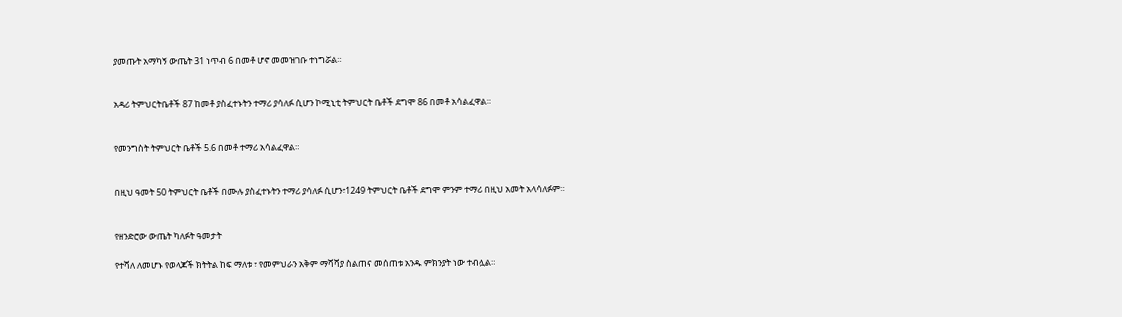ያመጡት አማካኝ ውጤት 31 ነጥብ 6 በመቶ ሆኖ መመዝገቡ ተነግሯል።


አዳሪ ትምህርትቤቶች 87 ከመቶ ያስፈተኑትን ተማሪ ያሳለፉ ሲሆን ኮሚኒቲ ትምህርት ቤቶች ደግሞ 86 በመቶ አሳልፈዋል።


የመንግስት ትምህርት ቤቶች 5.6 በመቶ ተማሪ አሳልፈዋል።


በዚህ ዓመት 50 ትምህርት ቤቶች በሙሉ ያስፈተኑትን ተማሪ ያሳለፉ ሲሆን፣1249 ትምህርት ቤቶች ደግሞ ምንም ተማሪ በዚህ አመት አላሳለፉም።


የዘንድሮው ውጤት ካለፉት ዓመታት

የተሻለ ለመሆኑ የወላጆች ክትትል ከፍ ማለቱ ፣ የመምህራን አቅም ማሻሻያ ስልጠና መሰጠቱ አንዱ ምክንያት ነው ተብሏል።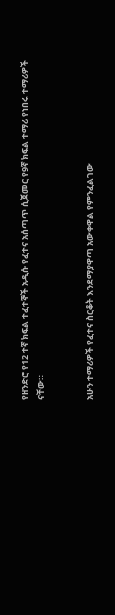የዘንድሮ የ12 ተኛ ክፍል ተፈተኞች አዲሱ የፈተና አሰጣጥ ሲጀመር የ9ኛ ክፍል ተማሪ የነበሩ ተማሪዎች ናቸው።


አሁን ተማሪዎች የፈተና ስርቆት እንደማያዋጣ አውቀዋል የምንፈልገው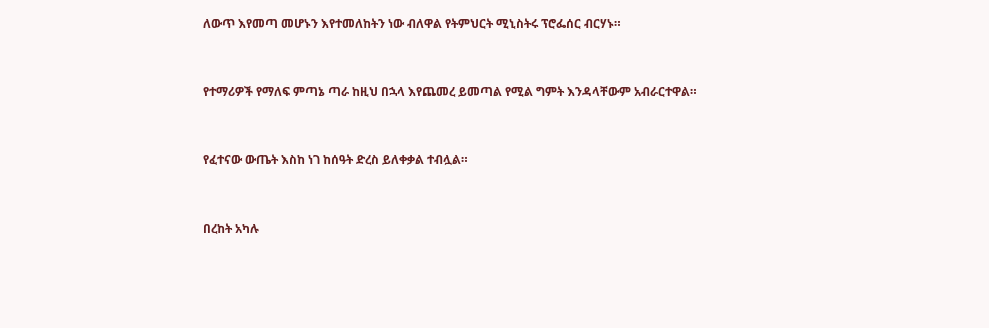ለውጥ እየመጣ መሆኑን እየተመለከትን ነው ብለዋል የትምህርት ሚኒስትሩ ፕሮፌሰር ብርሃኑ።


የተማሪዎች የማለፍ ምጣኔ ጣራ ከዚህ በኋላ እየጨመረ ይመጣል የሚል ግምት እንዳላቸውም አብራርተዋል።


የፈተናው ውጤት እስከ ነገ ከሰዓት ድረስ ይለቀቃል ተብሏል።


በረከት አካሉ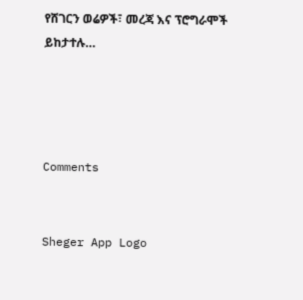የሸገርን ወሬዎች፣ መረጃ እና ፕሮግራሞች ይከታተሉ…




Comments


Sheger App Logo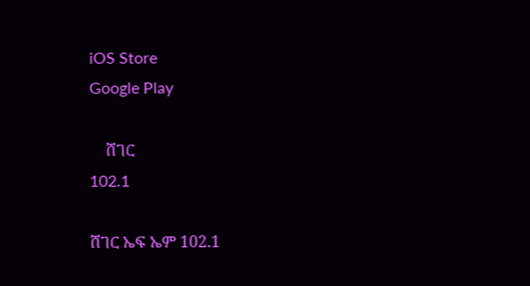iOS Store
Google Play

    ሸገር
102.1

ሸገር ኤፍ ኤም 102.1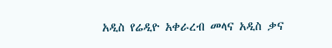አዲስ የሬዲዮ አቀራረብ መላና አዲስ ቃና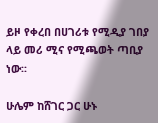ይዞ የቀረበ በሀገሪቱ የሚዲያ ገበያ ላይ መሪ ሚና የሚጫወት ጣቢያ ነው፡፡

ሁሌም ከሸገር ጋር ሁኑ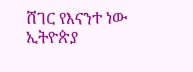ሸገር የእናንተ ነው
ኢትዮጵያ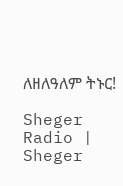ለዘለዓለም ትኑር!

Sheger Radio | Sheger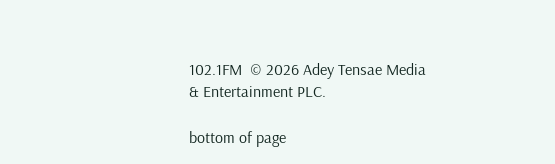102.1FM  © 2026 Adey Tensae Media & Entertainment PLC.

bottom of page